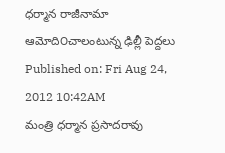ధర్మాన రాజీనామా ఆమోది౦చాలంటున్న ఢిల్లీ పెద్దలు
Published on: Fri Aug 24, 2012 10:42AM
మంత్రి ధర్మాన ప్రసాదరావు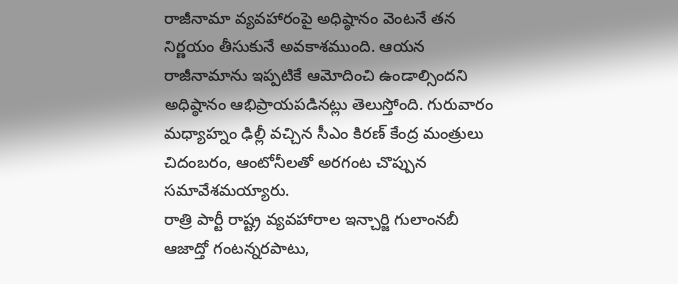రాజీనామా వ్యవహారంపై అధిష్ఠానం వెంటనే తన నిర్ణయం తీసుకునే అవకాశముంది. ఆయన రాజీనామాను ఇప్పటికే ఆమోదించి ఉండాల్సిందని అధిష్ఠానం ఆభిప్రాయపడినట్లు తెలుస్తోంది. గురువారం మధ్యాహ్నం ఢిల్లీ వచ్చిన సీఎం కిరణ్ కేంద్ర మంత్రులు చిదంబరం, ఆంటోనీలతో అరగంట చొప్పున సమావేశమయ్యారు.
రాత్రి పార్టీ రాష్ట్ర వ్యవహారాల ఇన్చార్జి గులాంనబీ ఆజాద్తో గంటన్నరపాటు,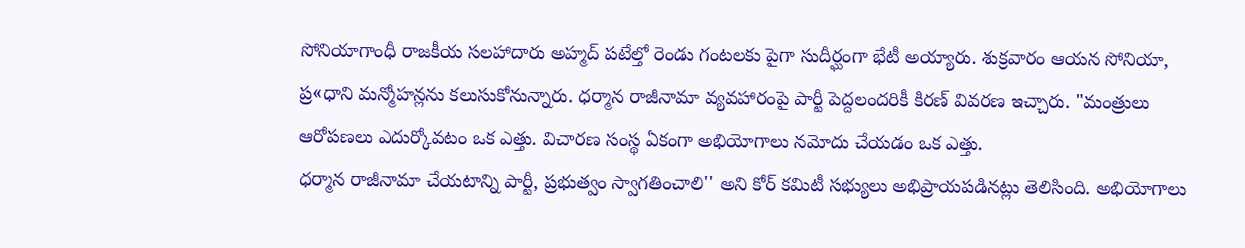సోనియాగాంధీ రాజకీయ సలహాదారు అహ్మద్ పటేల్తో రెండు గంటలకు పైగా సుదీర్ఘంగా భేటీ అయ్యారు. శుక్రవారం ఆయన సోనియా, ప్ర«ధాని మన్మోహన్లను కలుసుకోనున్నారు. ధర్మాన రాజీనామా వ్యవహారంపై పార్టీ పెద్దలందరికీ కిరణ్ వివరణ ఇచ్చారు. "మంత్రులు ఆరోపణలు ఎదుర్కోవటం ఒక ఎత్తు. విచారణ సంస్థ ఏకంగా అభియోగాలు నమోదు చేయడం ఒక ఎత్తు.
ధర్మాన రాజీనామా చేయటాన్ని పార్టీ, ప్రభుత్వం స్వాగతించాలి'' అని కోర్ కమిటీ సభ్యులు అభిప్రాయపడినట్లు తెలిసింది. అభియోగాలు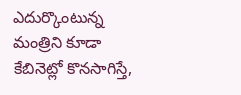ఎదుర్కొంటున్న మంత్రిని కూడా కేబినెట్లో కొనసాగిస్తే,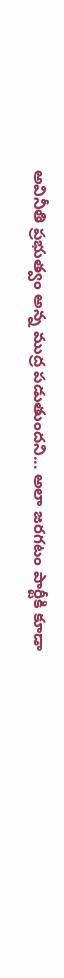అవినీతి ప్రభుత్వం అన్న ముద్ర పడుతుందని... అలా జరగటం పార్టీకి కూడా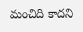మంచిది కాదని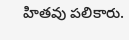హితవు పలికారు.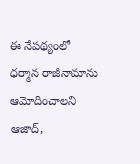ఈ నేపథ్యంలో ధర్మాన రాజీనామాను ఆమోదించాలని ఆజాద్,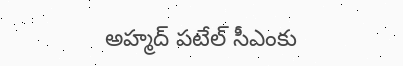అహ్మద్ పటేల్ సీఎంకు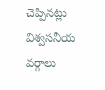చెప్పినట్లు విశ్వసనీయ వర్గాలు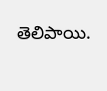తెలిపాయి.